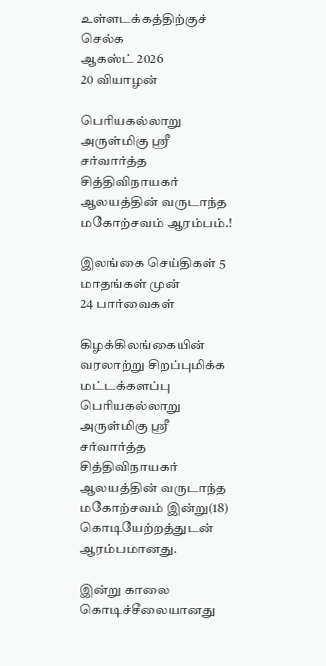உள்ளடக்கத்திற்குச் செல்க
ஆகஸ்ட் 2026
20 வியாழன்

பெரியகல்லாறு அருள்மிகு ஸ்ரீ சர்வார்த்த சித்திவிநாயகர் ஆலயத்தின் வருடாந்த மகோற்சவம் ஆரம்பம்.!

இலங்கை செய்திகள் 5 மாதங்கள் முன்
24 பார்வைகள்

கிழக்கிலங்கையின் வரலாற்று சிறப்புமிக்க மட்டக்களப்பு பெரியகல்லாறு அருள்மிகு ஸ்ரீ சர்வார்த்த சித்திவிநாயகர் ஆலயத்தின் வருடாந்த மகோற்சவம் இன்று(18) கொடியேற்றத்துடன் ஆரம்பமானது.

இன்று காலை கொடிச்சீலையானது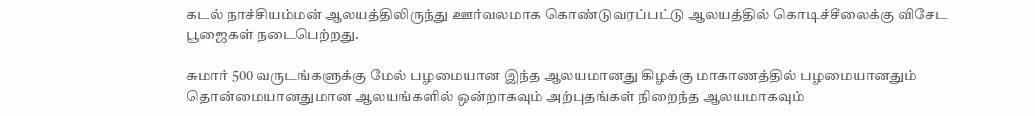கடல் நாச்சியம்மன் ஆலயத்திலிருந்து ஊர்வலமாக கொண்டுவரப்பட்டு ஆலயத்தில் கொடிச்சீலைக்கு விசேட பூஜைகள் நடைபெற்றது.

சுமார் 500 வருடங்களுக்கு மேல் பழமையான இந்த ஆலயமானது கிழக்கு மாகாணத்தில் பழமையானதும் தொன்மையானதுமான ஆலயங்களில் ஒன்றாகவும் அற்புதங்கள் நிறைந்த ஆலயமாகவும்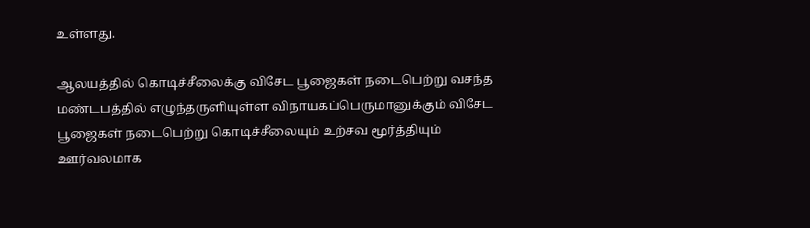உள்ளது.

ஆலயத்தில் கொடிச்சீலைக்கு விசேட பூஜைகள் நடைபெற்று வசந்த மண்டபத்தில் எழுந்தருளியுள்ள விநாயகப்பெருமானுக்கும் விசேட பூஜைகள் நடைபெற்று கொடிச்சீலையும் உற்சவ மூர்த்தியும் ஊர்வலமாக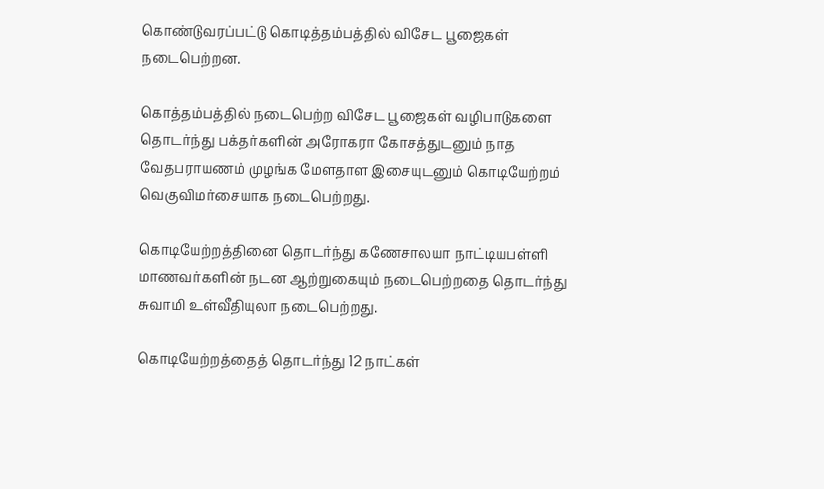கொண்டுவரப்பட்டு கொடித்தம்பத்தில் விசேட பூஜைகள் நடைபெற்றன.

கொத்தம்பத்தில் நடைபெற்ற விசேட பூஜைகள் வழிபாடுகளை தொடர்ந்து பக்தர்களின் அரோகரா கோசத்துடனும் நாத வேதபராயணம் முழங்க மேளதாள இசையுடனும் கொடியேற்றம் வெகுவிமர்சையாக நடைபெற்றது.

கொடியேற்றத்தினை தொடர்ந்து கணேசாலயா நாட்டியபள்ளி மாணவர்களின் நடன ஆற்றுகையும் நடைபெற்றதை தொடர்ந்து சுவாமி உள்வீதியுலா நடைபெற்றது.

கொடியேற்றத்தைத் தொடர்ந்து 12 நாட்கள்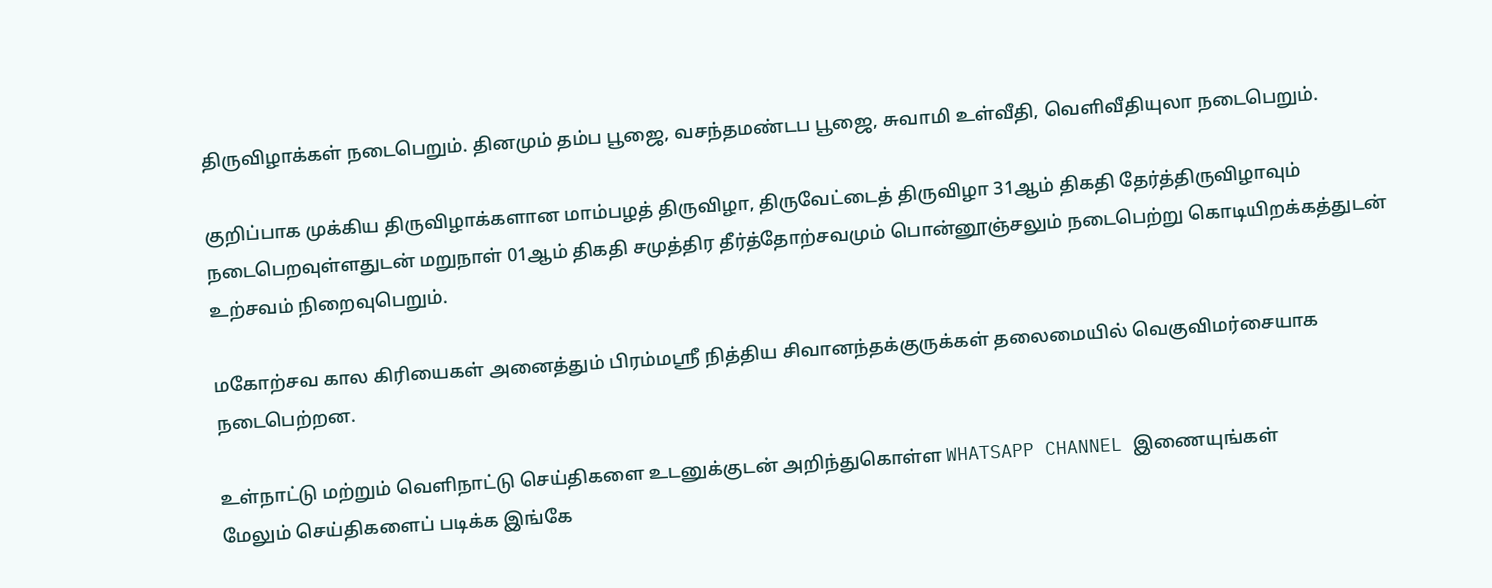திருவிழாக்கள் நடைபெறும். தினமும் தம்ப பூஜை, வசந்தமண்டப பூஜை, சுவாமி உள்வீதி, வெளிவீதியுலா நடைபெறும்.

குறிப்பாக முக்கிய திருவிழாக்களான மாம்பழத் திருவிழா, திருவேட்டைத் திருவிழா 31ஆம் திகதி தேர்த்திருவிழாவும் நடைபெறவுள்ளதுடன் மறுநாள் 01ஆம் திகதி சமுத்திர தீர்த்தோற்சவமும் பொன்னூஞ்சலும் நடைபெற்று கொடியிறக்கத்துடன் உற்சவம் நிறைவுபெறும்.

மகோற்சவ கால கிரியைகள் அனைத்தும் பிரம்மஸ்ரீ நித்திய சிவானந்தக்குருக்கள் தலைமையில் வெகுவிமர்சையாக நடைபெற்றன.

உள்நாட்டு மற்றும் வெளிநாட்டு செய்திகளை உடனுக்குடன் அறிந்துகொள்ள WHATSAPP CHANNEL இணையுங்கள்
மேலும் செய்திகளைப் படிக்க இங்கே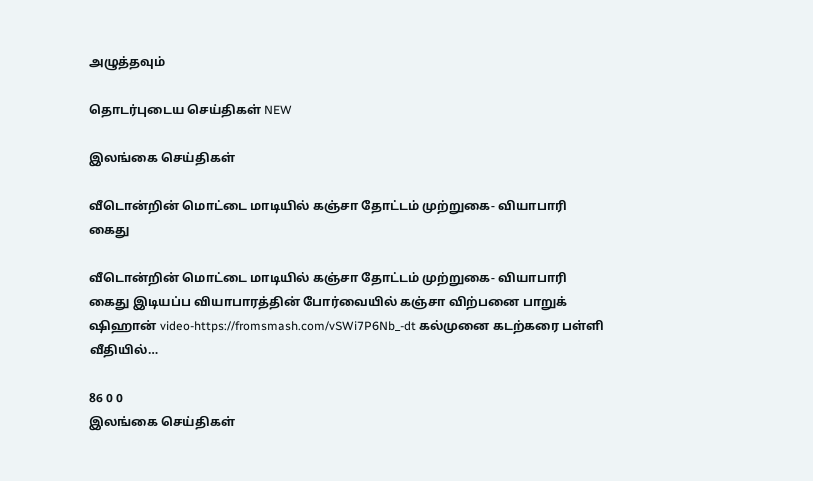அழுத்தவும்

தொடர்புடைய செய்திகள் NEW

இலங்கை செய்திகள்

வீடொன்றின் மொட்டை மாடியில் கஞ்சா தோட்டம் முற்றுகை- வியாபாரி கைது

வீடொன்றின் மொட்டை மாடியில் கஞ்சா தோட்டம் முற்றுகை- வியாபாரி கைது இடியப்ப வியாபாரத்தின் போர்வையில் கஞ்சா விற்பனை பாறுக் ஷிஹான் video-https://fromsmash.com/vSWi7P6Nb_-dt கல்முனை கடற்கரை பள்ளி வீதியில்…

86 0 0
இலங்கை செய்திகள்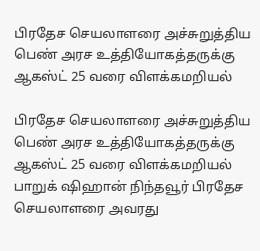பிரதேச செயலாளரை அச்சுறுத்திய பெண் அரச உத்தியோகத்தருக்கு ஆகஸ்ட் 25 வரை விளக்கமறியல்

பிரதேச செயலாளரை அச்சுறுத்திய பெண் அரச உத்தியோகத்தருக்கு ஆகஸ்ட் 25 வரை விளக்கமறியல் பாறுக் ஷிஹான் நிந்தவூர் பிரதேச செயலாளரை அவரது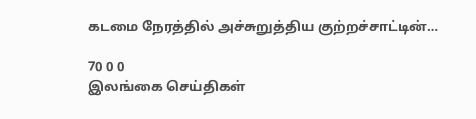கடமை நேரத்தில் அச்சுறுத்திய குற்றச்சாட்டின்…

70 0 0
இலங்கை செய்திகள்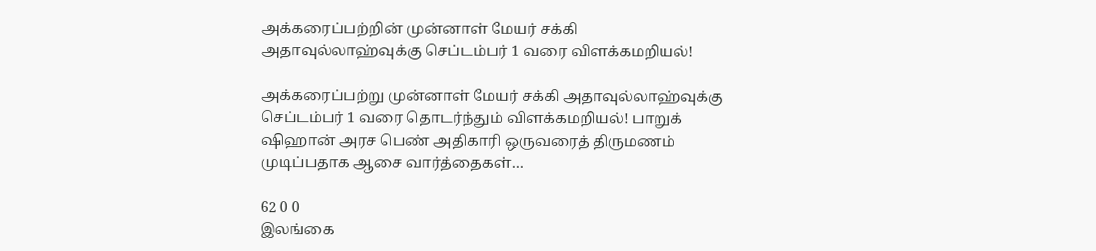அக்கரைப்பற்றின் முன்னாள் மேயர் சக்கி அதாவுல்லாஹ்வுக்கு செப்டம்பர் 1 வரை விளக்கமறியல்!

அக்கரைப்பற்று முன்னாள் மேயர் சக்கி அதாவுல்லாஹ்வுக்கு செப்டம்பர் 1 வரை தொடர்ந்தும் விளக்கமறியல்! பாறுக் ஷிஹான் அரச பெண் அதிகாரி ஒருவரைத் திருமணம் முடிப்பதாக ஆசை வார்த்தைகள்…

62 0 0
இலங்கை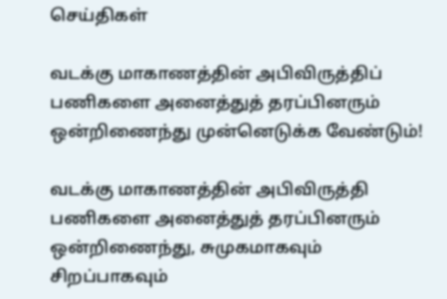செய்திகள்

வடக்கு மாகாணத்தின் அபிவிருத்திப் பணிகளை அனைத்துத் தரப்பினரும் ஒன்றிணைந்து முன்னெடுக்க வேண்டும்!

வடக்கு மாகாணத்தின் அபிவிருத்தி பணிகளை அனைத்துத் தரப்பினரும் ஒன்றிணைந்து, சுமுகமாகவும் சிறப்பாகவும்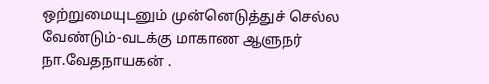ஒற்றுமையுடனும் முன்னெடுத்துச் செல்ல வேண்டும்-வடக்கு மாகாண ஆளுநர் நா.வேதநாயகன் .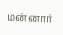மன்னார்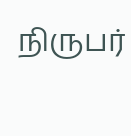நிருபர்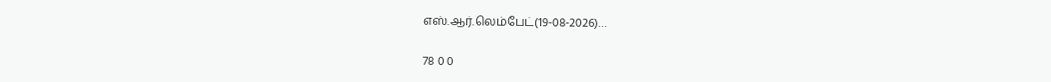எஸ்.ஆர்.லெம்பேட்(19-08-2026)…

78 0 0